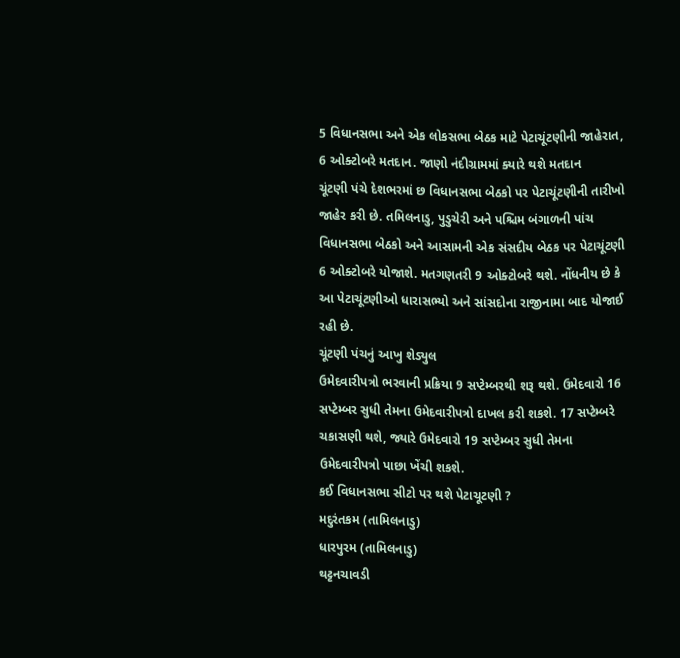5 વિધાનસભા અને એક લોકસભા બેઠક માટે પેટાચૂંટણીની જાહેરાત, 6 ઓક્ટોબરે મતદાન. જાણો નંદીગ્રામમાં ક્યારે થશે મતદાન
ચૂંટણી પંચે દેશભરમાં છ વિધાનસભા બેઠકો પર પેટાચૂંટણીની તારીખો જાહેર કરી છે. તમિલનાડુ, પુડુચેરી અને પશ્ચિમ બંગાળની પાંચ વિધાનસભા બેઠકો અને આસામની એક સંસદીય બેઠક પર પેટાચૂંટણી 6 ઓક્ટોબરે યોજાશે. મતગણતરી 9 ઓક્ટોબરે થશે. નોંધનીય છે કે આ પેટાચૂંટણીઓ ધારાસભ્યો અને સાંસદોના રાજીનામા બાદ યોજાઈ રહી છે.
ચૂંટણી પંચનું આખુ શેડ્યુલ
ઉમેદવારીપત્રો ભરવાની પ્રક્રિયા 9 સપ્ટેમ્બરથી શરૂ થશે. ઉમેદવારો 16 સપ્ટેમ્બર સુધી તેમના ઉમેદવારીપત્રો દાખલ કરી શકશે. 17 સપ્ટેમ્બરે ચકાસણી થશે, જ્યારે ઉમેદવારો 19 સપ્ટેમ્બર સુધી તેમના ઉમેદવારીપત્રો પાછા ખેંચી શકશે.
કઈ વિધાનસભા સીટો પર થશે પેટાચૂટણી ?
મદુરંતકમ (તામિલનાડુ)
ધારપુરમ (તામિલનાડુ)
થટ્ટનચાવડી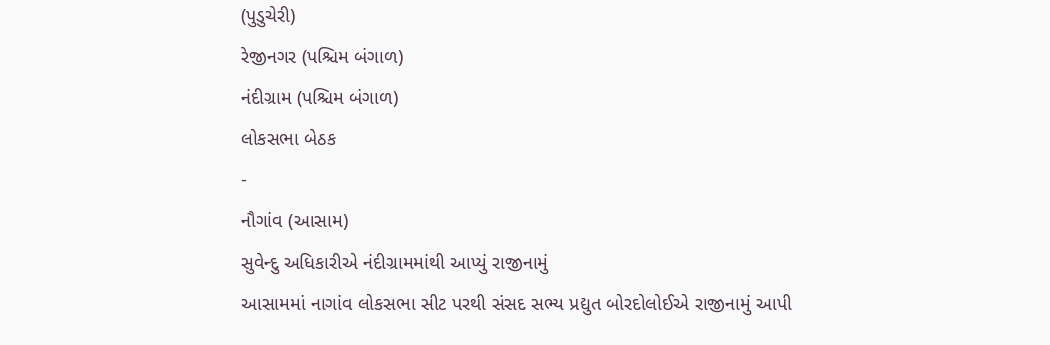(પુડુચેરી)
રેજીનગર (પશ્ચિમ બંગાળ)
નંદીગ્રામ (પશ્ચિમ બંગાળ)
લોકસભા બેઠક
-
નૌગાંવ (આસામ)
સુવેન્દુ અધિકારીએ નંદીગ્રામમાંથી આપ્યું રાજીનામું
આસામમાં નાગાંવ લોકસભા સીટ પરથી સંસદ સભ્ય પ્રદ્યુત બોરદોલોઈએ રાજીનામું આપી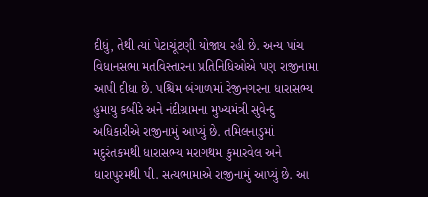દીધું, તેથી ત્યાં પેટાચૂંટણી યોજાય રહી છે. અન્ય પાંચ વિધાનસભા મતવિસ્તારના પ્રતિનિધિઓએ પણ રાજીનામા આપી દીધા છે. પશ્ચિમ બંગાળમાં રેજીનગરના ધારાસભ્ય હુમાયુ કબીરે અને નંદીગ્રામના મુખ્યમંત્રી સુવેન્દુ અધિકારીએ રાજીનામું આપ્યું છે. તમિલનાડુમાં મદુરંતકમથી ધારાસભ્ય મરાગથમ કુમારવેલ અને ધારાપુરમથી પી. સત્યભામાએ રાજીનામું આપ્યું છે. આ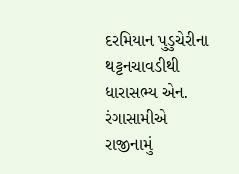દરમિયાન પુડુચેરીના થટ્ટનચાવડીથી ધારાસભ્ય એન. રંગાસામીએ રાજીનામું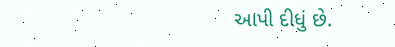આપી દીધું છે.